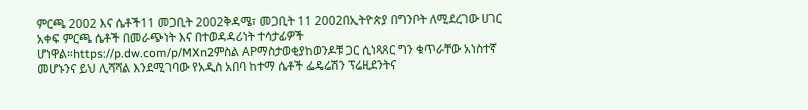ምርጫ 2002 እና ሴቶች11 መጋቢት 2002ቅዳሜ፣ መጋቢት 11 2002በኢትዮጵያ በግንቦት ለሚደረገው ሀገር አቀፍ ምርጫ ሴቶች በመራጭነት እና በተወዳዳሪነት ተሳታፊዎች ሆነዋል።https://p.dw.com/p/MXn2ምስል APማስታወቂያከወንዶቹ ጋር ሲነጻጸር ግን ቁጥራቸው አነስተኛ መሆኑንና ይህ ሊሻሻል እንደሚገባው የአዲስ አበባ ከተማ ሴቶች ፌዴሬሽን ፕሬዚደንትና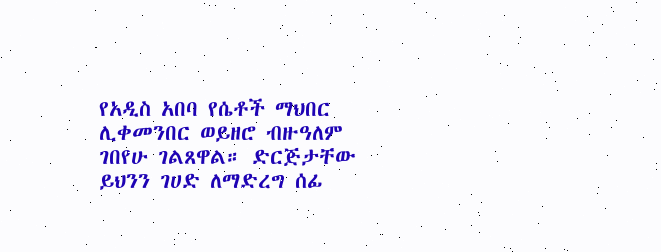የአዲስ አበባ የሴቶች ማህበር ሊቀመንበር ወይዘሮ ብዙዓለም ገበየሁ ገልጸዋል። ድርጅታቸው ይህንን ገሀድ ለማድረግ ሰፊ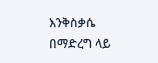እንቅስቃሴ በማድረግ ላይ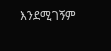እንደሚገኝም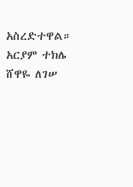አስረድተዋል። አርያም ተክሌ ሸዋዬ ለገሠ